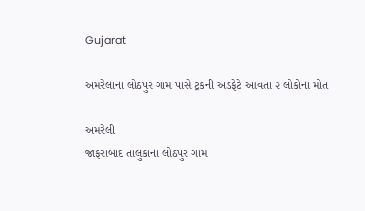Gujarat

અમરેલાના લોઠપુર ગામ પાસે ટ્રકની અડફેટે આવતા ૨ લોકોના મોત

અમરેલી
જાફરાબાદ તાલુકાના લોઠપુર ગામ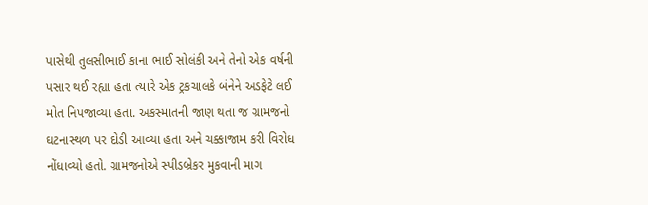પાસેથી તુલસીભાઈ કાના ભાઈ સોલંકી અને તેનો એક વર્ષની પસાર થઈ રહ્યા હતા ત્યારે એક ટ્રકચાલકે બંનેને અડફેટે લઈ મોત નિપજાવ્યા હતા. અકસ્માતની જાણ થતા જ ગ્રામજનો ઘટનાસ્થળ પર દોડી આવ્યા હતા અને ચક્કાજામ કરી વિરોધ નોંધાવ્યો હતો. ગ્રામજનોએ સ્પીડબ્રેકર મુકવાની માગ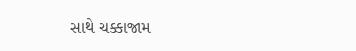સાથે ચક્કાજામ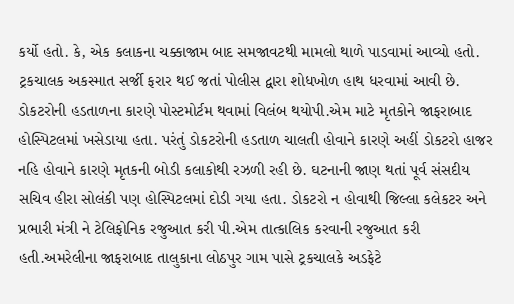કર્યો હતો. કે, એક કલાકના ચક્કાજામ બાદ સમજાવટથી મામલો થાળે પાડવામાં આવ્યો હતો. ટ્રકચાલક અકસ્માત સર્જી ફરાર થઈ જતાં પોલીસ દ્વારા શોધખોળ હાથ ધરવામાં આવી છે. ડોકટરોની હડતાળના કારણે પોસ્ટમોર્ટમ થવામાં વિલંબ થયોપી.એમ માટે મૃતકોને જાફરાબાદ હોસ્પિટલમાં ખસેડાયા હતા. પરંતું ડોકટરોની હડતાળ ચાલતી હોવાને કારણે અહીં ડોકટરો હાજર નહિ હોવાને કારણે મૃતકની બોડી કલાકોથી રઝળી રહી છે. ઘટનાની જાણ થતાં પૂર્વ સંસદીય સચિવ હીરા સોલંકી પણ હોસ્પિટલમાં દોડી ગયા હતા. ડોકટરો ન હોવાથી જિલ્લા કલેકટર અને પ્રભારી મંત્રી ને ટેલિફોનિક રજુઆત કરી પી.એમ તાત્કાલિક કરવાની રજુઆત કરી હતી.અમરેલીના જાફરાબાદ તાલુકાના લોઠપુર ગામ પાસે ટ્રકચાલકે અડફેટે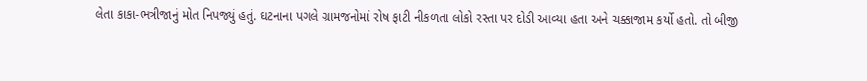લેતા કાકા-ભત્રીજાનું મોત નિપજ્યું હતું. ઘટનાના પગલે ગ્રામજનોમાં રોષ ફાટી નીકળતા લોકો રસ્તા પર દોડી આવ્યા હતા અને ચક્કાજામ કર્યો હતો. તો બીજી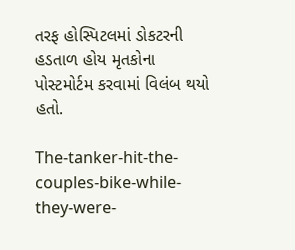તરફ હોસ્પિટલમાં ડોકટરની હડતાળ હોય મૃતકોના પોસ્ટમોર્ટમ કરવામાં વિલંબ થયો હતો.

The-tanker-hit-the-couples-bike-while-they-were-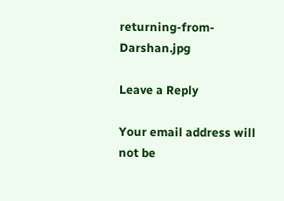returning-from-Darshan.jpg

Leave a Reply

Your email address will not be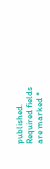published. Required fields are marked *